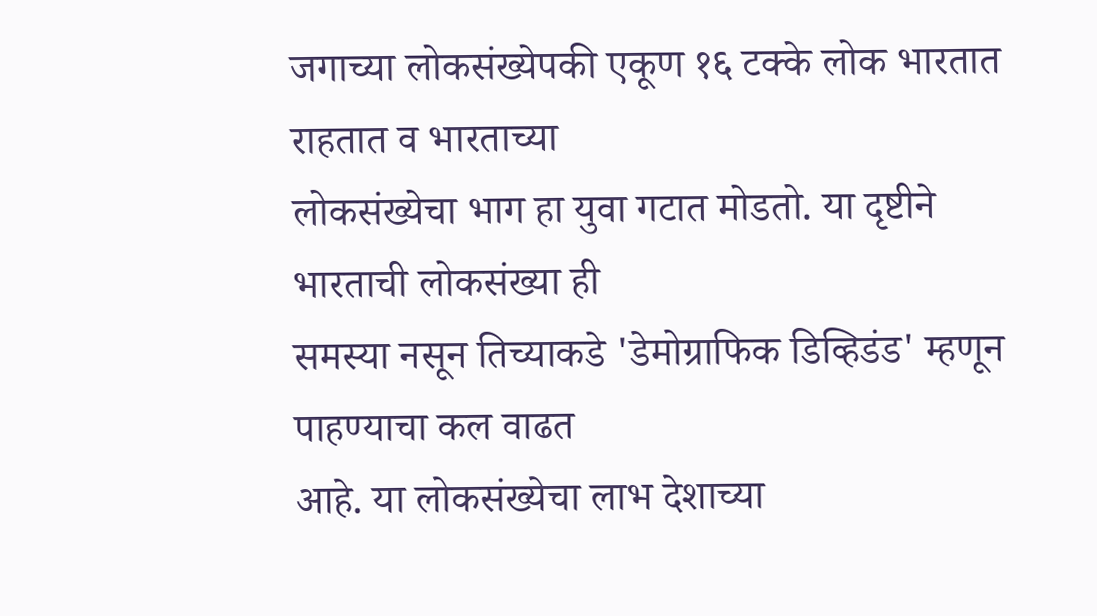जगाच्या लोकसंख्येपकी एकूण १६ टक्के लोक भारतात राहतात व भारताच्या
लोकसंख्येचा भाग हा युवा गटात मोडतो. या दृष्टीने भारताची लोकसंख्या ही
समस्या नसून तिच्याकडे 'डेमोग्राफिक डिव्हिडंड' म्हणून पाहण्याचा कल वाढत
आहे. या लोकसंख्येचा लाभ देशाच्या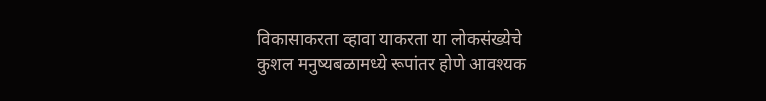विकासाकरता व्हावा याकरता या लोकसंख्येचे
कुशल मनुष्यबळामध्ये रूपांतर होणे आवश्यक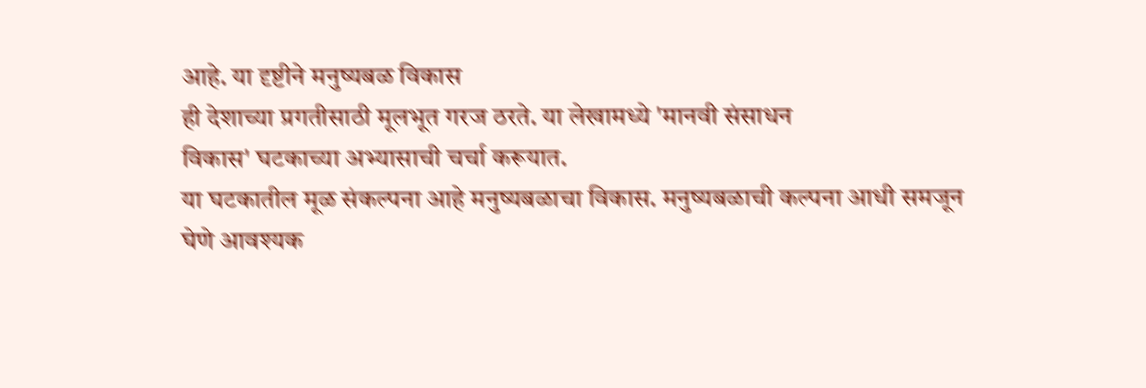आहे. या दृष्टीने मनुष्यबळ विकास
ही देशाच्या प्रगतीसाठी मूलभूत गरज ठरते. या लेखामध्ये 'मानवी संसाधन
विकास' घटकाच्या अभ्यासाची चर्चा करूयात.
या घटकातील मूळ संकल्पना आहे मनुष्यबळाचा विकास. मनुष्यबळाची कल्पना आधी समजून घेणे आवश्यक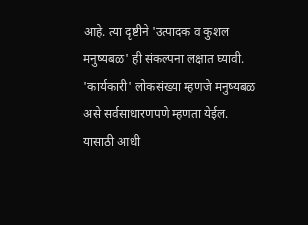आहे. त्या दृष्टीने 'उत्पादक व कुशल मनुष्यबळ' ही संकल्पना लक्षात घ्यावी. 'कार्यकारी' लोकसंख्या म्हणजे मनुष्यबळ असे सर्वसाधारणपणे म्हणता येईल. यासाठी आधी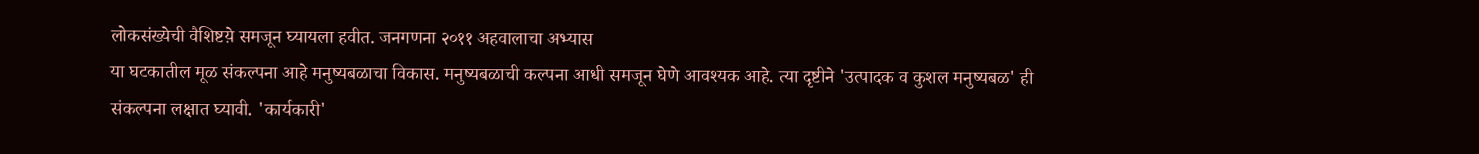लोकसंख्येची वैशिष्टय़े समजून घ्यायला हवीत. जनगणना २०११ अहवालाचा अभ्यास
या घटकातील मूळ संकल्पना आहे मनुष्यबळाचा विकास. मनुष्यबळाची कल्पना आधी समजून घेणे आवश्यक आहे. त्या दृष्टीने 'उत्पादक व कुशल मनुष्यबळ' ही संकल्पना लक्षात घ्यावी. 'कार्यकारी'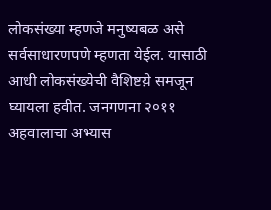लोकसंख्या म्हणजे मनुष्यबळ असे सर्वसाधारणपणे म्हणता येईल. यासाठी आधी लोकसंख्येची वैशिष्टय़े समजून घ्यायला हवीत. जनगणना २०११ अहवालाचा अभ्यास